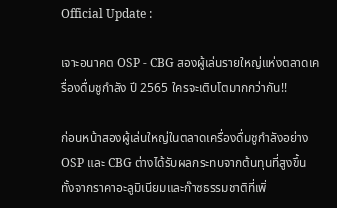Official Update :

เจาะอนาคต OSP - CBG สองผู้เล่นรายใหญ่แห่งตลาดเครื่องดื่มชูกำลัง ปี 2565 ใครจะเติบโตมากกว่ากัน!!

ก่อนหน้าสองผู้เล่นใหญ่ในตลาดเครื่องดื่มชูกำลังอย่าง OSP และ CBG ต่างได้รับผลกระทบจากต้นทุนที่สูงขึ้น ทั้งจากราคาอะลูมิเนียมและก๊าซธรรมชาติที่เพิ่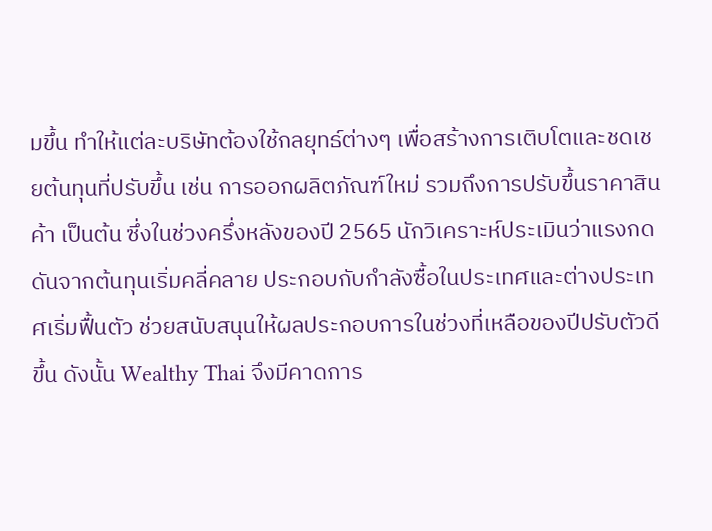มขึ้น ทำให้แต่ละบริษัทต้องใช้กลยุทธ์ต่างๆ เพื่อสร้างการเติบโตและชดเชยต้นทุนที่ปรับขึ้น เช่น การออกผลิตภัณฑ์ใหม่ รวมถึงการปรับขึ้นราคาสินค้า เป็นต้น ซึ่งในช่วงครึ่งหลังของปี 2565 นักวิเคราะห์ประเมินว่าแรงกดดันจากต้นทุนเริ่มคลี่คลาย ประกอบกับกำลังซื้อในประเทศและต่างประเทศเริ่มฟื้นตัว ช่วยสนับสนุนให้ผลประกอบการในช่วงที่เหลือของปีปรับตัวดีขึ้น ดังนั้น Wealthy Thai จึงมีคาดการ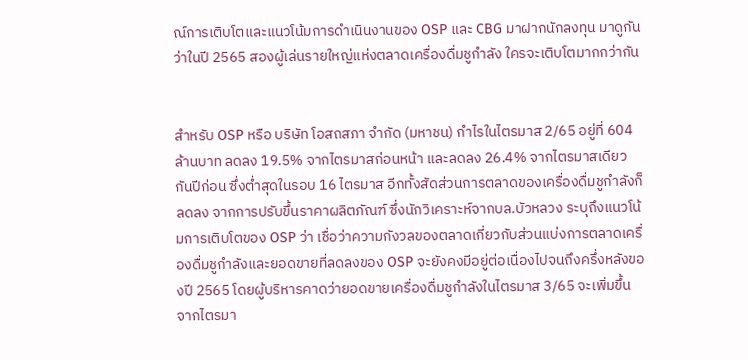ณ์การเติบโตและแนวโน้มการดำเนินงานของ OSP และ CBG มาฝากนักลงทุน มาดูกันว่าในปี 2565 สองผู้เล่นรายใหญ่แห่งตลาดเครื่องดื่มชูกำลัง ใครจะเติบโตมากกว่ากัน


สำหรับ OSP หรือ บริษัท โอสถสภา จำกัด (มหาชน) กำไรในไตรมาส 2/65 อยู่ที่ 604 ล้านบาท ลดลง 19.5% จากไตรมาสก่อนหน้า และลดลง 26.4% จากไตรมาสเดียวกันปีก่อน ซึ่งต่ำสุดในรอบ 16 ไตรมาส อีกทั้งสัดส่วนการตลาดของเครื่องดื่มชูกำลังก็ลดลง จากการปรับขึ้นราคาผลิตภัณฑ์ ซึ่งนักวิเคราะห์จากบล.บัวหลวง ระบุถึงแนวโน้มการเติบโตของ OSP ว่า เชื่อว่าความกังวลของตลาดเกี่ยวกับส่วนแบ่งการตลาดเครื่องดื่มชูกำลังและยอดขายที่ลดลงของ OSP จะยังคงมีอยู่ต่อเนื่องไปจนถึงครึ่งหลังของปี 2565 โดยผู้บริหารคาดว่ายอดขายเครื่องดื่มชูกำลังในไตรมาส 3/65 จะเพิ่มขึ้นจากไตรมา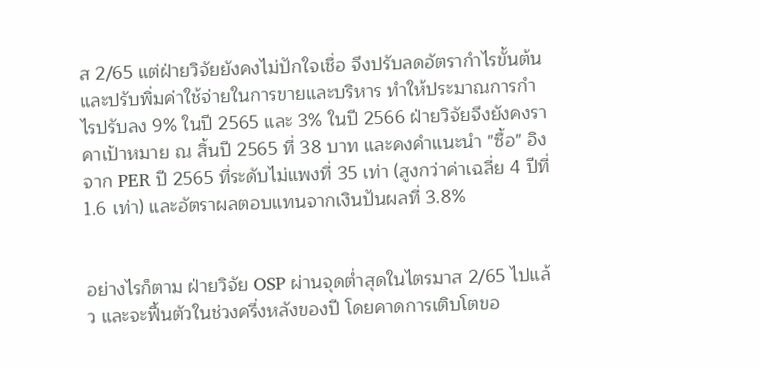ส 2/65 แต่ฝ่ายวิจัยยังคงไม่ปักใจเชื่อ จึงปรับลดอัตรากำไรขั้นต้นและปรับพิ่มค่าใช้จ่ายในการขายและบริหาร ทำให้ประมาณการกำไรปรับลง 9% ในปี 2565 และ 3% ในปี 2566 ฝ่ายวิจัยจึงยังคงราคาเป้าหมาย ณ สิ้นปี 2565 ที่ 38 บาท และคงคำแนะนำ "ซื้อ" อิงจาก PER ปี 2565 ที่ระดับไม่แพงที่ 35 เท่า (สูงกว่าค่าเฉลี่ย 4 ปีที่ 1.6 เท่า) และอัตราผลตอบแทนจากเงินปันผลที่ 3.8%


อย่างไรก็ตาม ฝ่ายวิจัย OSP ผ่านจุดต่ำสุดในไตรมาส 2/65 ไปแล้ว และจะฟื้นตัวในช่วงครึ่งหลังของปี โดยคาดการเติบโตขอ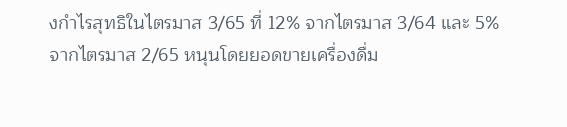งกำไรสุทธิในไตรมาส 3/65 ที่ 12% จากไตรมาส 3/64 และ 5% จากไตรมาส 2/65 หนุนโดยยอดขายเครื่องดื่ม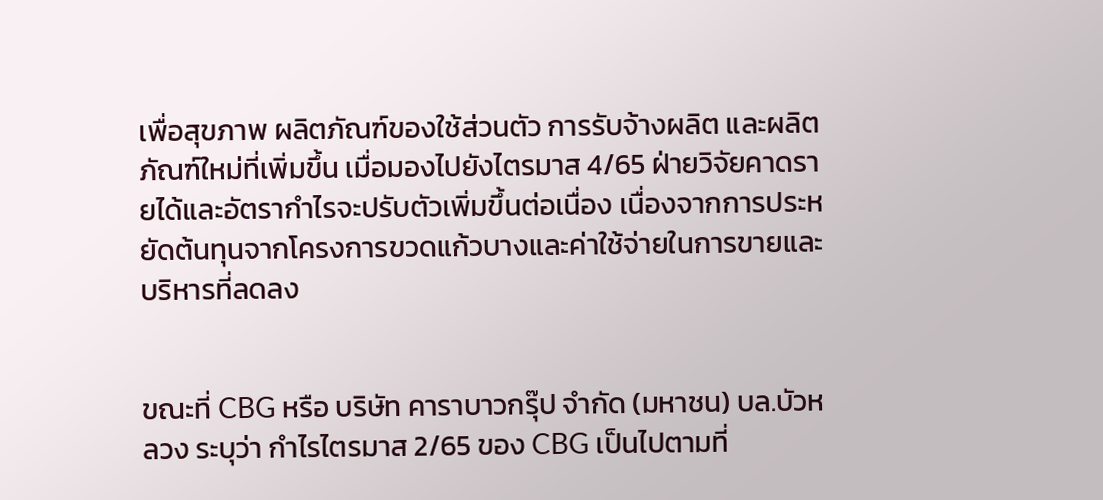เพื่อสุขภาพ ผลิตภัณฑ์ของใช้ส่วนตัว การรับจ้างผลิต และผลิตภัณฑ์ใหม่ที่เพิ่มขึ้น เมื่อมองไปยังไตรมาส 4/65 ฝ่ายวิจัยคาดรายได้และอัตรากำไรจะปรับตัวเพิ่มขึ้นต่อเนื่อง เนื่องจากการประหยัดต้นทุนจากโครงการขวดแก้วบางและค่าใช้จ่ายในการขายและบริหารที่ลดลง


ขณะที่ CBG หรือ บริษัท คาราบาวกรุ๊ป จำกัด (มหาชน) บล.บัวหลวง ระบุว่า กำไรไตรมาส 2/65 ของ CBG เป็นไปตามที่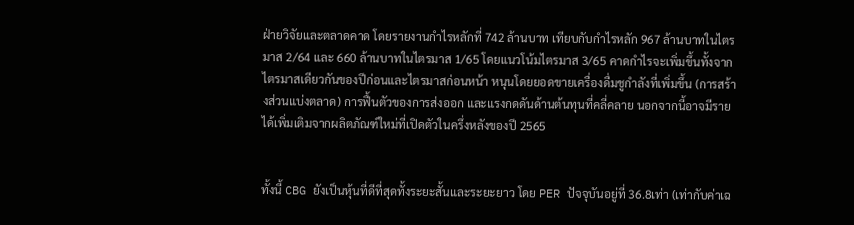ฝ่ายวิจัยและตลาดคาด โดยรายงานกำไรหลักที่ 742 ล้านบาท เทียบกับกำไรหลัก 967 ล้านบาทในไตรมาส 2/64 และ 660 ล้านบาทในไตรมาส 1/65 โดยแนวโน้มไตรมาส 3/65 คาดกำไรจะเพิ่มขึ้นทั้งจากไตรมาสเดียวกันของปีก่อนและไตรมาสก่อนหน้า หนุนโดยยอดขายเครื่องดื่มชูกำลังที่เพิ่มขึ้น (การสร้างส่วนแบ่งตลาด) การฟื้นตัวของการส่งออก และแรงกดดันด้านต้นทุนที่คลี่คลาย นอกจากนี้อาจมีรายได้เพิ่มเติมจากผลิตภัณฑ์ใหม่ที่เปิดตัวในครึ่งหลังของปี 2565


ทั้งนี้ CBG ยังเป็นหุ้นที่ดีที่สุดทั้งระยะสั้นและระยะยาว โดย PER ปัจจุบันอยู่ที่ 36.8เท่า (เท่ากับค่าเฉ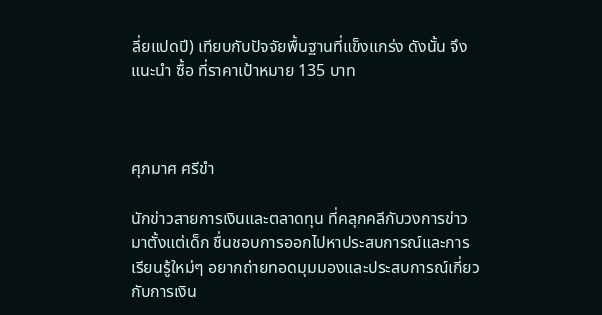ลี่ยแปดปี) เทียบกับปัจจัยพื้นฐานที่แข็งแกร่ง ดังนั้น จึงแนะนำ ซื้อ ที่ราคาเป้าหมาย 135 บาท



ศุภมาศ ศรีขำ

นักข่าวสายการเงินและตลาดทุน ที่คลุกคลีกับวงการข่าวมาตั้งแต่เด็ก ชื่นชอบการออกไปหาประสบการณ์และการเรียนรู้ใหม่ๆ อยากถ่ายทอดมุมมองและประสบการณ์เกี่ยวกับการเงิน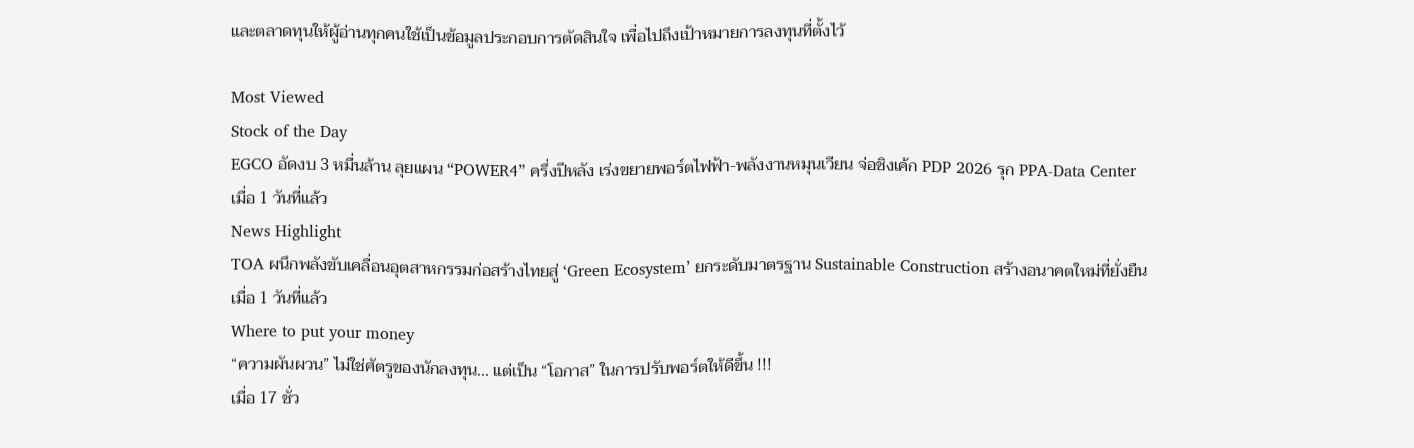และตลาดทุนให้ผู้อ่านทุกคนใช้เป็นข้อมูลประกอบการตัดสินใจ เพื่อไปถึงเป้าหมายการลงทุนที่ตั้งไว้

Most Viewed
Stock of the Day
EGCO อัดงบ 3 หมื่นล้าน ลุยแผน “POWER4” ครึ่งปีหลัง เร่งขยายพอร์ตไฟฟ้า-พลังงานหมุนเวียน จ่อชิงเค้ก PDP 2026 รุก PPA-Data Center
เมื่อ 1 วันที่แล้ว
News Highlight
TOA ผนึกพลังขับเคลื่อนอุตสาหกรรมก่อสร้างไทยสู่ ‘Green Ecosystem’ ยกระดับมาตรฐาน Sustainable Construction สร้างอนาคตใหม่ที่ยั่งยืน
เมื่อ 1 วันที่แล้ว
Where to put your money
“ความผันผวน” ไม่ใช่ศัตรูของนักลงทุน... แต่เป็น “โอกาส” ในการปรับพอร์ตให้ดีขึ้น !!!
เมื่อ 17 ชั่ว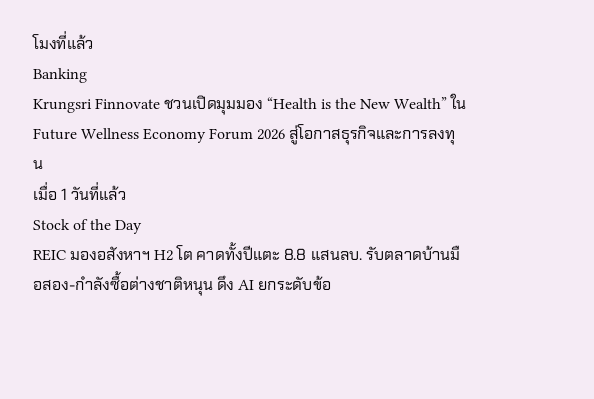โมงที่แล้ว
Banking
Krungsri Finnovate ชวนเปิดมุมมอง “Health is the New Wealth” ใน Future Wellness Economy Forum 2026 สู่โอกาสธุรกิจและการลงทุน
เมื่อ 1 วันที่แล้ว
Stock of the Day
REIC มองอสังหาฯ H2 โต คาดทั้งปีแตะ 8.8 แสนลบ. รับตลาดบ้านมือสอง-กำลังซื้อต่างชาติหนุน ดึง AI ยกระดับข้อ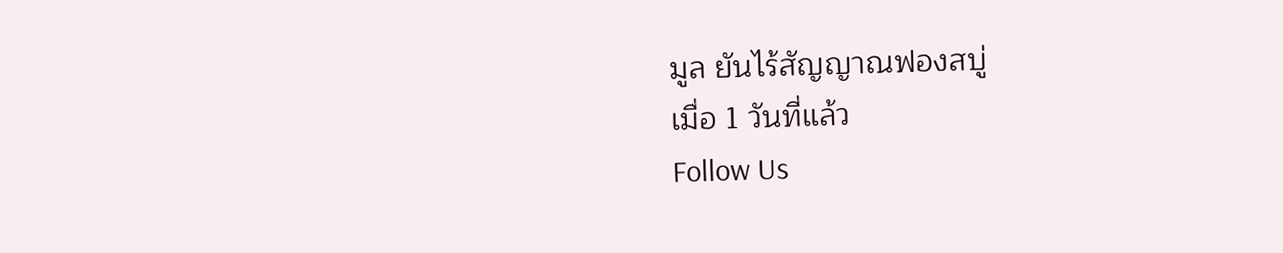มูล ยันไร้สัญญาณฟองสบู่
เมื่อ 1 วันที่แล้ว
Follow Us